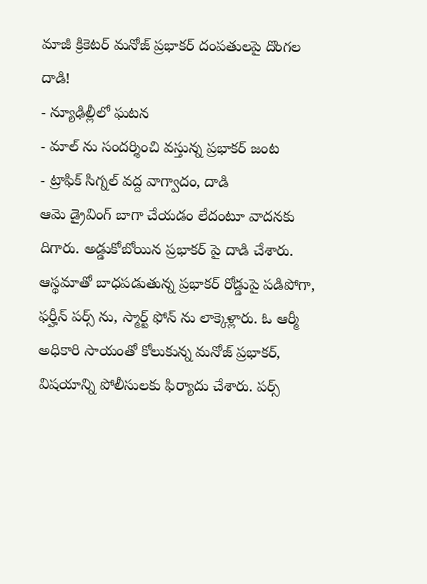మాజీ క్రికెటర్ మనోజ్ ప్రభాకర్ దంపతులపై దొంగల దాడి!
- న్యూఢిల్లీలో ఘటన
- మాల్ ను సందర్శించి వస్తున్న ప్రభాకర్ జంట
- ట్రాఫిక్ సిగ్నల్ వద్ద వాగ్వాదం, దాడి
ఆమె డ్రైవింగ్ బాగా చేయడం లేదంటూ వాదనకు దిగారు. అడ్డుకోబోయిన ప్రభాకర్ పై దాడి చేశారు. ఆస్థమాతో బాధపడుతున్న ప్రభాకర్ రోడ్డుపై పడిపోగా, ఫర్హీన్ పర్స్ ను, స్మార్ట్ ఫోన్ ను లాక్కెళ్లారు. ఓ ఆర్మీ అధికారి సాయంతో కోలుకున్న మనోజ్ ప్రభాకర్, విషయాన్ని పోలీసులకు ఫిర్యాదు చేశారు. పర్స్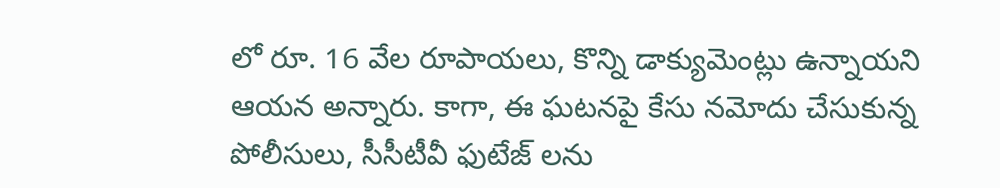లో రూ. 16 వేల రూపాయలు, కొన్ని డాక్యుమెంట్లు ఉన్నాయని ఆయన అన్నారు. కాగా, ఈ ఘటనపై కేసు నమోదు చేసుకున్న పోలీసులు, సీసీటీవీ ఫుటేజ్ లను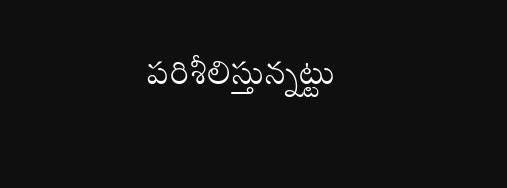పరిశీలిస్తున్నట్టు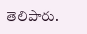తెలిపారు.